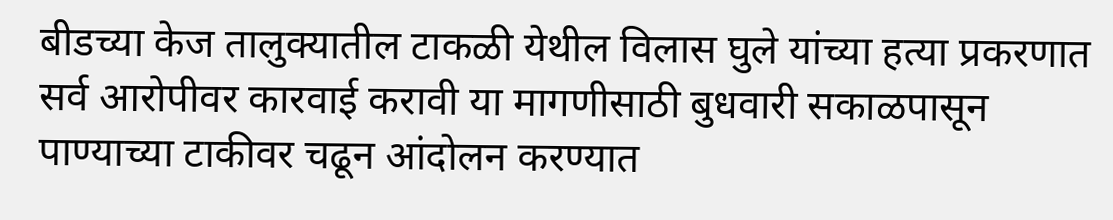बीडच्या केज तालुक्यातील टाकळी येथील विलास घुले यांच्या हत्या प्रकरणात सर्व आरोपीवर कारवाई करावी या मागणीसाठी बुधवारी सकाळपासून पाण्याच्या टाकीवर चढून आंदोलन करण्यात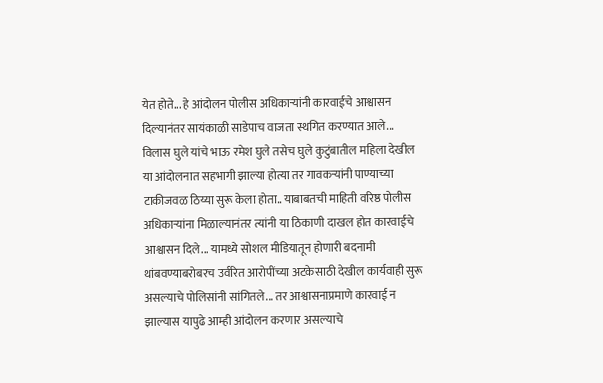येत होते... हे आंदोलन पोलीस अधिकाऱ्यांनी कारवाईचे आश्वासन दिल्यानंतर सायंकाळी साडेपाच वाजता स्थगित करण्यात आले... विलास घुले यांचे भाऊ रमेश घुले तसेच घुले कुटुंबातील महिला देखील या आंदोलनात सहभागी झाल्या होत्या तर गावकऱ्यांनी पाण्याच्या टाकीजवळ ठिय्या सुरू केला होता.. याबाबतची माहिती वरिष्ठ पोलीस अधिकाऱ्यांना मिळाल्यानंतर त्यांनी या ठिकाणी दाखल होत कारवाईचे आश्वासन दिले... यामध्ये सोशल मीडियातून होणारी बदनामी थांबवण्याबरोबरच उर्वरित आरोपींच्या अटकेसाठी देखील कार्यवाही सुरू असल्याचे पोलिसांनी सांगितले... तर आश्वासनाप्रमाणे कारवाई न झाल्यास यापुढे आम्ही आंदोलन करणार असल्याचे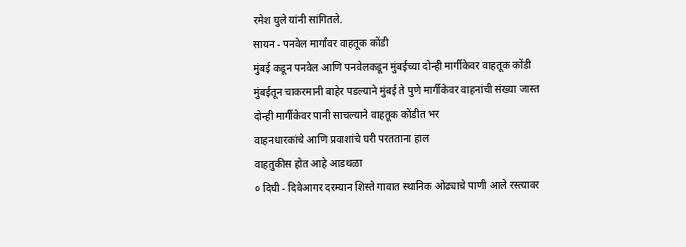रमेश घुले यांनी सांगितले.
सायन - पनवेल मार्गांवर वाहतूक कोंडी
मुंबई कडून पनवेल आणि पनवेलकडून मुंबईच्या दोन्ही मार्गीकेवर वाहतूक कोंडी
मुंबईतून चाकरमानी बाहेर पडल्याने मुंबई ते पुणे मार्गीकेवर वाहनांची संख्या जास्त
दोन्ही मार्गीकेवर पानी साचल्याने वाहतूक कोंडीत भर
वाहनधारकांचे आणि प्रवाशांचे घरी परतताना हाल
वाहतुकीस होत आहे आडथळा
० दिघी - दिवेआगर दरम्यान शिस्ते गावात स्थानिक ओढ्याचे पाणी आले रस्त्यावर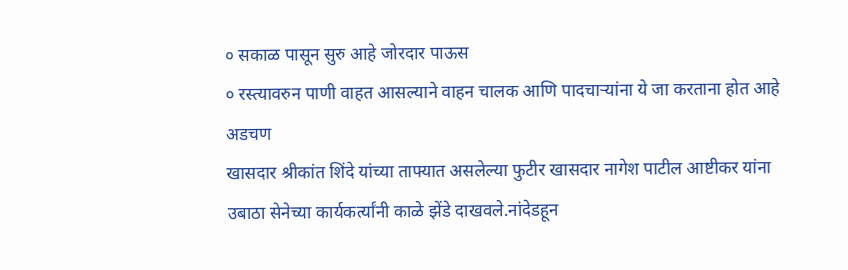० सकाळ पासून सुरु आहे जोरदार पाऊस
० रस्त्यावरुन पाणी वाहत आसल्याने वाहन चालक आणि पादचाऱ्यांना ये जा करताना होत आहे अडचण
खासदार श्रीकांत शिंदे यांच्या ताफ्यात असलेल्या फुटीर खासदार नागेश पाटील आष्टीकर यांना उबाठा सेनेच्या कार्यकर्त्यांनी काळे झेंडे दाखवले.नांदेडहून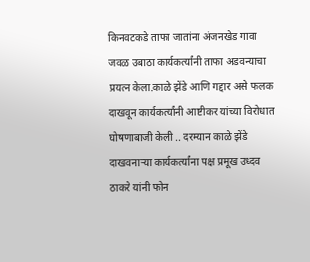किनवटकडे ताफा जातांना अंजनखेड गावा जवळ उबाठा कार्यकर्त्यांनी ताफा अडवन्याचा प्रयत्न केला.काळे झेंडे आणि गद्दार असे फलक दाखवून कार्यकर्त्यांनी आष्टीकर यांच्या विरोधात घोषणाबाजी केली .. दरम्यान काळे झेंडे दाखवनाऱ्या कार्यकर्त्यांना पक्ष प्रमूख उध्दव ठाकरे यांनी फोन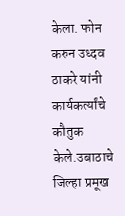केला. फोन करुन उध्दव ठाकरे यांनी कार्यकर्त्यांचे कौतुक केले.उबाठाचे जिल्हा प्रमूख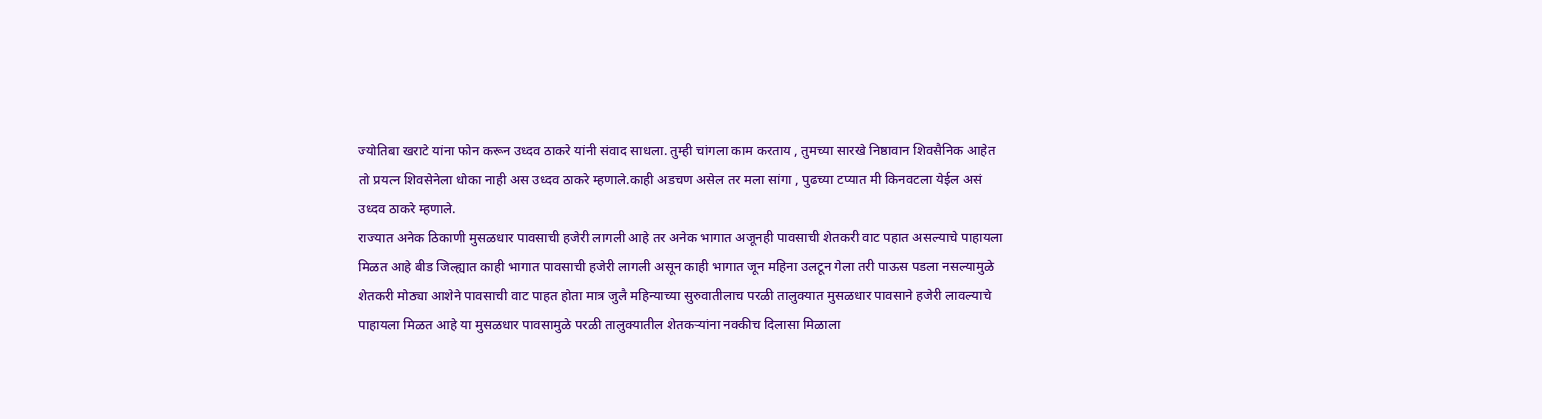ज्योतिबा खराटे यांना फोन करून उध्दव ठाकरे यांनी संवाद साधला. तुम्ही चांगला काम करताय , तुमच्या सारखे निष्ठावान शिवसैनिक आहेत तो प्रयत्न शिवसेनेला धोका नाही अस उध्दव ठाकरे म्हणाले.काही अडचण असेल तर मला सांगा , पुढच्या टप्यात मी किनवटला येईल असं उध्दव ठाकरे म्हणाले.
राज्यात अनेक ठिकाणी मुसळधार पावसाची हजेरी लागली आहे तर अनेक भागात अजूनही पावसाची शेतकरी वाट पहात असल्याचे पाहायला मिळत आहे बीड जिल्ह्यात काही भागात पावसाची हजेरी लागली असून काही भागात जून महिना उलटून गेला तरी पाऊस पडला नसल्यामुळे शेतकरी मोठ्या आशेने पावसाची वाट पाहत होता मात्र जुलै महिन्याच्या सुरुवातीलाच परळी तालुक्यात मुसळधार पावसाने हजेरी लावल्याचे पाहायला मिळत आहे या मुसळधार पावसामुळे परळी तालुक्यातील शेतकऱ्यांना नक्कीच दिलासा मिळाला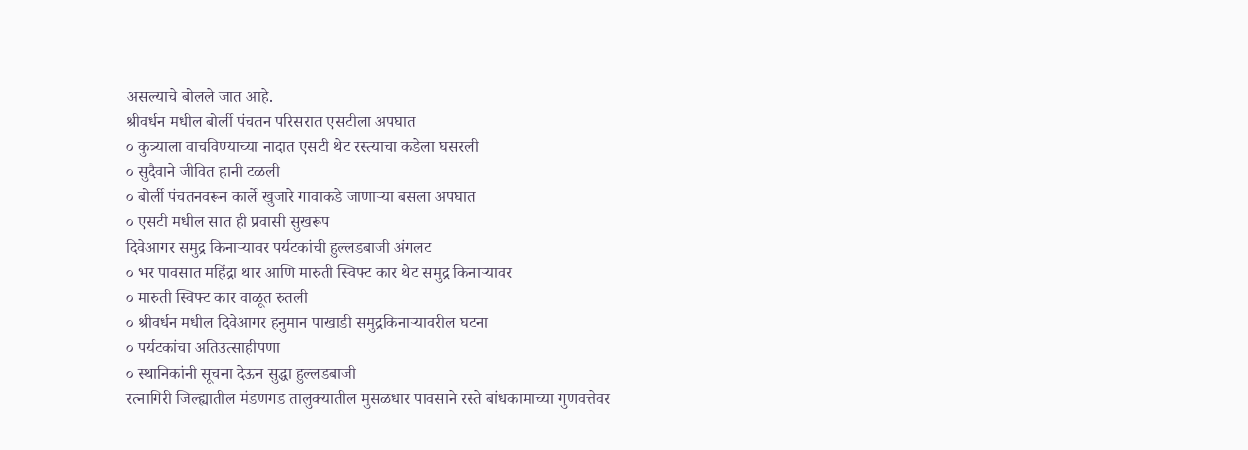असल्याचे बोलले जात आहे.
श्रीवर्धन मधील बोर्ली पंचतन परिसरात एसटीला अपघात
० कुत्र्याला वाचविण्याच्या नादात एसटी थेट रस्त्याचा कडेला घसरली
० सुदैवाने जीवित हानी टळली
० बोर्ली पंचतनवरून कार्ले खुजारे गावाकडे जाणाऱ्या बसला अपघात
० एसटी मधील सात ही प्रवासी सुखरूप
दिवेआगर समुद्र किनाऱ्यावर पर्यटकांची हुल्लडबाजी अंगलट
० भर पावसात महिंद्रा थार आणि मारुती स्विफ्ट कार थेट समुद्र किनाऱ्यावर
० मारुती स्विफ्ट कार वाळूत रुतली
० श्रीवर्धन मधील दिवेआगर हनुमान पाखाडी समुद्रकिनाऱ्यावरील घटना
० पर्यटकांचा अतिउत्साहीपणा
० स्थानिकांनी सूचना देऊन सुद्धा हुल्लडबाजी
रत्नागिरी जिल्ह्यातील मंडणगड तालुक्यातील मुसळधार पावसाने रस्ते बांधकामाच्या गुणवत्तेवर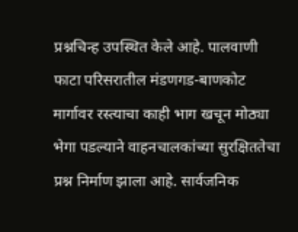प्रश्नचिन्ह उपस्थित केले आहे. पालवाणी फाटा परिसरातील मंडणगड-बाणकोट मार्गावर रस्त्याचा काही भाग खचून मोठ्या भेगा पडल्याने वाहनचालकांच्या सुरक्षिततेचा प्रश्न निर्माण झाला आहे. सार्वजनिक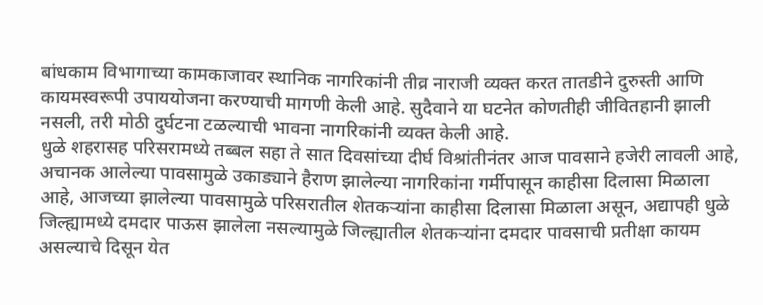बांधकाम विभागाच्या कामकाजावर स्थानिक नागरिकांनी तीव्र नाराजी व्यक्त करत तातडीने दुरुस्ती आणि कायमस्वरूपी उपाययोजना करण्याची मागणी केली आहे. सुदैवाने या घटनेत कोणतीही जीवितहानी झाली नसली, तरी मोठी दुर्घटना टळल्याची भावना नागरिकांनी व्यक्त केली आहे.
धुळे शहरासह परिसरामध्ये तब्बल सहा ते सात दिवसांच्या दीर्घ विश्रांतीनंतर आज पावसाने हजेरी लावली आहे, अचानक आलेल्या पावसामुळे उकाड्याने हैराण झालेल्या नागरिकांना गर्मीपासून काहीसा दिलासा मिळाला आहे, आजच्या झालेल्या पावसामुळे परिसरातील शेतकऱ्यांना काहीसा दिलासा मिळाला असून, अद्यापही धुळे जिल्ह्यामध्ये दमदार पाऊस झालेला नसल्यामुळे जिल्ह्यातील शेतकऱ्यांना दमदार पावसाची प्रतीक्षा कायम असल्याचे दिसून येत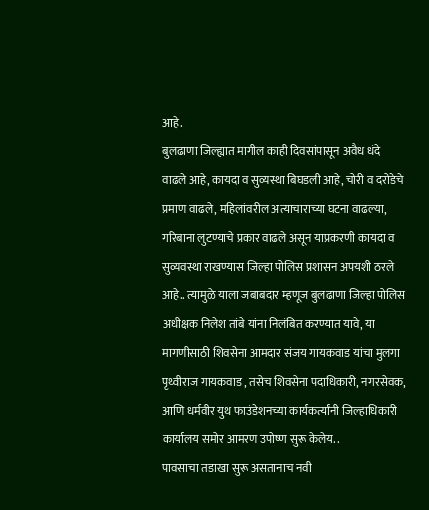आहे.
बुलढाणा जिल्ह्यात मागील काही दिवसांपासून अवैध धंदे वाढले आहे, कायदा व सुव्यस्था बिघडली आहे, चोरी व दरोडेचे प्रमाण वाढले, महिलांवरील अत्याचाराच्या घटना वाढल्या, गरिबाना लुटण्याचे प्रकार वाढले असून याप्रकरणी कायदा व सुव्यवस्था राखण्यास जिल्हा पोलिस प्रशासन अपयशी ठरले आहे.. त्यामुळे याला जबाबदार म्हणूज बुलढाणा जिल्हा पोलिस अधीक्षक निलेश तांबे यांना निलंबित करण्यात यावे, या मागणीसाठी शिवसेना आमदार संजय गायकवाड यांचा मुलगा पृथ्वीराज गायकवाड , तसेच शिवसेना पदाधिकारी, नगरसेवक, आणि धर्मवीर युथ फाउंडेशनच्या कार्यकर्त्यांनी जिल्हाधिकारी कार्यालय समोर आमरण उपोष्ण सुरू केलेय. .
पावसाचा तडाखा सुरू असतानाच नवी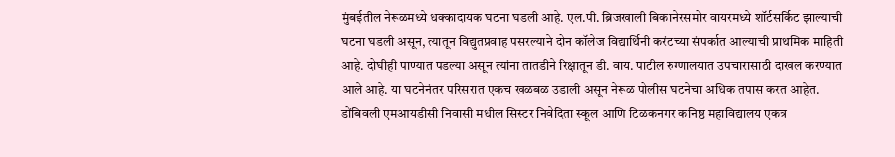मुंबईतील नेरूळमध्ये धक्कादायक घटना घडली आहे. एल.पी. ब्रिजखाली बिकानेरसमोर वायरमध्ये शॉर्टसर्किट झाल्याची घटना घडली असून, त्यातून विद्युतप्रवाह पसरल्याने दोन कॉलेज विद्यार्थिनी करंटच्या संपर्कात आल्याची प्राथमिक माहिती आहे. दोघीही पाण्यात पडल्या असून त्यांना तातडीने रिक्षातून डी. वाय. पाटील रुग्णालयात उपचारासाठी दाखल करण्यात आले आहे. या घटनेनंतर परिसरात एकच खळबळ उडाली असून नेरूळ पोलीस घटनेचा अधिक तपास करत आहेत.
डोंबिवली एमआयडीसी निवासी मधील सिस्टर निवेदिता स्कूल आणि टिळकनगर कनिष्ठ महाविद्यालय एकत्र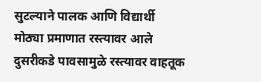सुटल्याने पालक आणि विद्यार्थी मोठ्या प्रमाणात रस्त्यावर आले दुसरीकडे पावसामुळे रस्त्यावर वाहतूक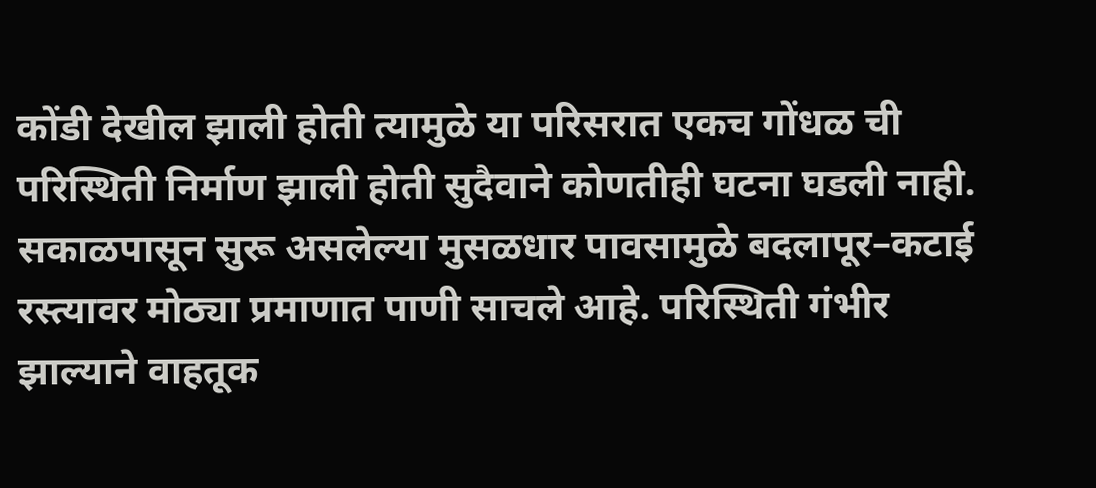कोंडी देखील झाली होती त्यामुळे या परिसरात एकच गोंधळ ची परिस्थिती निर्माण झाली होती सुदैवाने कोणतीही घटना घडली नाही.
सकाळपासून सुरू असलेल्या मुसळधार पावसामुळे बदलापूर–कटाई रस्त्यावर मोठ्या प्रमाणात पाणी साचले आहे. परिस्थिती गंभीर झाल्याने वाहतूक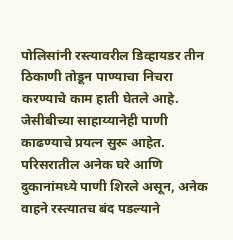पोलिसांनी रस्त्यावरील डिव्हायडर तीन ठिकाणी तोडून पाण्याचा निचरा करण्याचे काम हाती घेतले आहे. जेसीबीच्या साहाय्यानेही पाणी काढण्याचे प्रयत्न सुरू आहेत. परिसरातील अनेक घरे आणि दुकानांमध्ये पाणी शिरले असून, अनेक वाहने रस्त्यातच बंद पडल्याने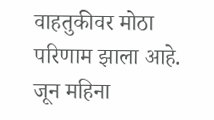वाहतुकीवर मोठा परिणाम झाला आहे.
जून महिना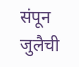संपून जुलैची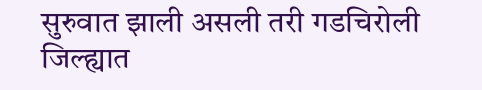सुरुवात झाली असली तरी गडचिरोली जिल्ह्यात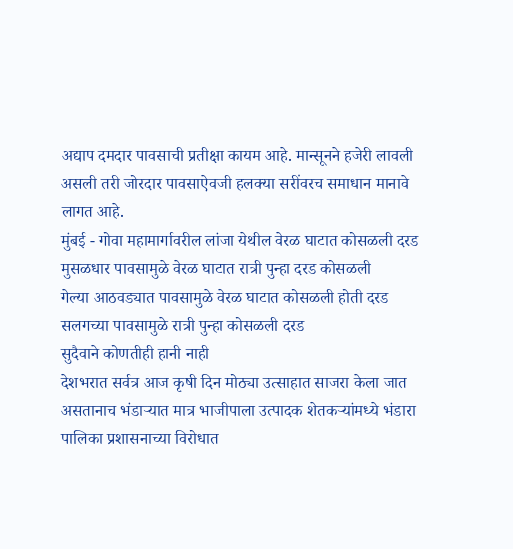अद्याप दमदार पावसाची प्रतीक्षा कायम आहे. मान्सूनने हजेरी लावली असली तरी जोरदार पावसाऐवजी हलक्या सरींवरच समाधान मानावे लागत आहे.
मुंबई - गोवा महामार्गावरील लांजा येथील वेरळ घाटात कोसळली दरड
मुसळधार पावसामुळे वेरळ घाटात रात्री पुन्हा दरड कोसळली
गेल्या आठवड्यात पावसामुळे वेरळ घाटात कोसळली होती दरड
सलगच्या पावसामुळे रात्री पुन्हा कोसळली दरड
सुदैवाने कोणतीही हानी नाही
देशभरात सर्वत्र आज कृषी दिन मोठ्या उत्साहात साजरा केला जात असतानाच भंडाऱ्यात मात्र भाजीपाला उत्पादक शेतकऱ्यांमध्ये भंडारा पालिका प्रशासनाच्या विरोधात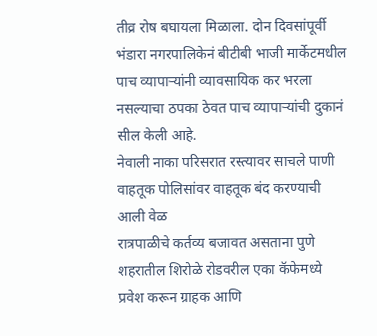तीव्र रोष बघायला मिळाला. दोन दिवसांपूर्वी भंडारा नगरपालिकेनं बीटीबी भाजी मार्केटमधील पाच व्यापाऱ्यांनी व्यावसायिक कर भरला नसल्याचा ठपका ठेवत पाच व्यापाऱ्यांची दुकानं सील केली आहे.
नेवाली नाका परिसरात रस्त्यावर साचले पाणी
वाहतूक पोलिसांवर वाहतूक बंद करण्याची आली वेळ
रात्रपाळीचे कर्तव्य बजावत असताना पुणे शहरातील शिरोळे रोडवरील एका कॅफेमध्ये प्रवेश करून ग्राहक आणि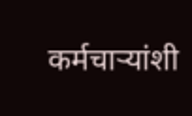कर्मचाऱ्यांशी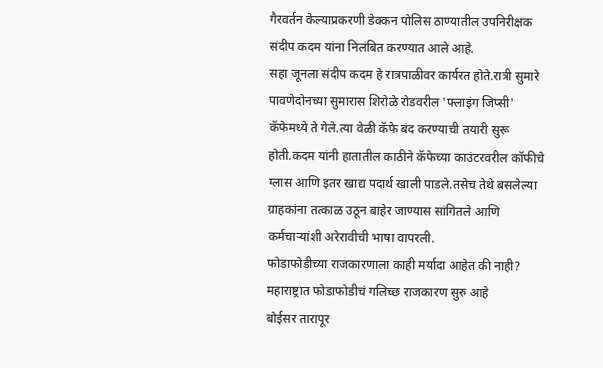गैरवर्तन केल्याप्रकरणी डेक्कन पोलिस ठाण्यातील उपनिरीक्षक संदीप कदम यांना निलंबित करण्यात आले आहे.
सहा जूनला संदीप कदम हे रात्रपाळीवर कार्यरत होते.रात्री सुमारे पावणेदोनच्या सुमारास शिरोळे रोडवरील 'फ्लाइंग जिप्सी' कॅफेमध्ये ते गेले.त्या वेळी कॅफे बंद करण्याची तयारी सुरू होती.कदम यांनी हातातील काठीने कॅफेच्या काउंटरवरील कॉफीचे ग्लास आणि इतर खाद्य पदार्थ खाली पाडले.तसेच तेथे बसलेल्या ग्राहकांना तत्काळ उठून बाहेर जाण्यास सांगितले आणि कर्मचाऱ्यांशी अरेरावीची भाषा वापरली.
फोडाफोडीच्या राजकारणाला काही मर्यादा आहेत की नाही?
महाराष्ट्रात फोडाफोडीचं गलिच्छ राजकारण सुरु आहे
बोईसर तारापूर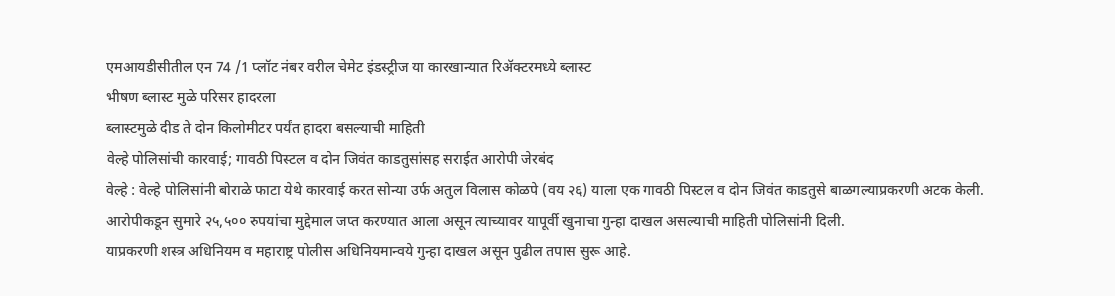एमआयडीसीतील एन 74 /1 प्लॉट नंबर वरील चेमेट इंडस्ट्रीज या कारखान्यात रिॲक्टरमध्ये ब्लास्ट
भीषण ब्लास्ट मुळे परिसर हादरला
ब्लास्टमुळे दीड ते दोन किलोमीटर पर्यंत हादरा बसल्याची माहिती
वेल्हे पोलिसांची कारवाई; गावठी पिस्टल व दोन जिवंत काडतुसांसह सराईत आरोपी जेरबंद
वेल्हे : वेल्हे पोलिसांनी बोराळे फाटा येथे कारवाई करत सोन्या उर्फ अतुल विलास कोळपे (वय २६) याला एक गावठी पिस्टल व दोन जिवंत काडतुसे बाळगल्याप्रकरणी अटक केली.
आरोपीकडून सुमारे २५,५०० रुपयांचा मुद्देमाल जप्त करण्यात आला असून त्याच्यावर यापूर्वी खुनाचा गुन्हा दाखल असल्याची माहिती पोलिसांनी दिली.
याप्रकरणी शस्त्र अधिनियम व महाराष्ट्र पोलीस अधिनियमान्वये गुन्हा दाखल असून पुढील तपास सुरू आहे.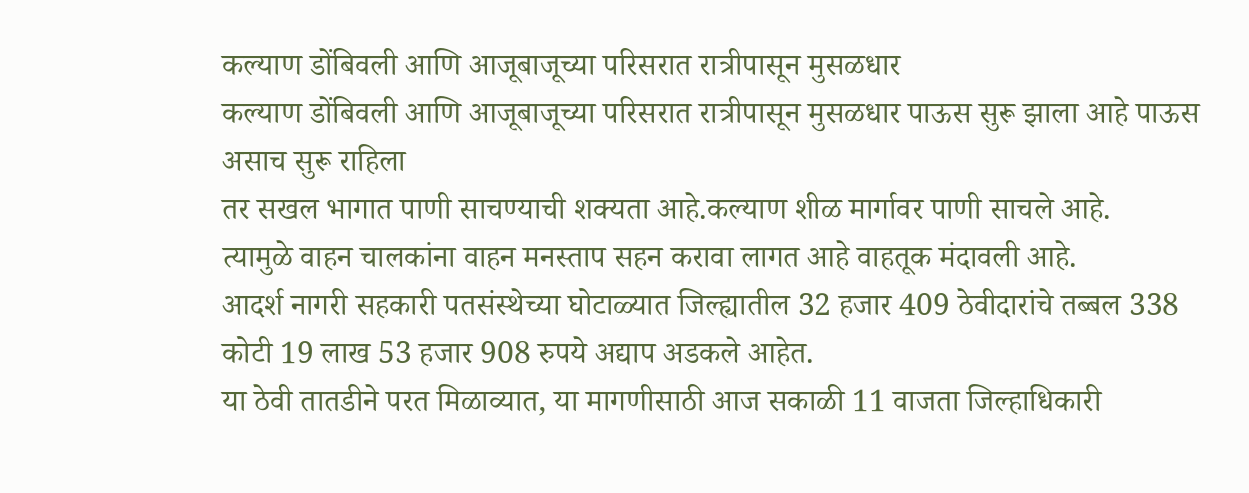कल्याण डोंबिवली आणि आजूबाजूच्या परिसरात रात्रीपासून मुसळधार
कल्याण डोंबिवली आणि आजूबाजूच्या परिसरात रात्रीपासून मुसळधार पाऊस सुरू झाला आहे पाऊस असाच सुरू राहिला
तर सखल भागात पाणी साचण्याची शक्यता आहे.कल्याण शीळ मार्गावर पाणी साचले आहे.
त्यामुळे वाहन चालकांना वाहन मनस्ताप सहन करावा लागत आहे वाहतूक मंदावली आहे.
आदर्श नागरी सहकारी पतसंस्थेच्या घोटाळ्यात जिल्ह्यातील 32 हजार 409 ठेवीदारांचे तब्बल 338 कोटी 19 लाख 53 हजार 908 रुपये अद्याप अडकले आहेत.
या ठेवी तातडीने परत मिळाव्यात, या मागणीसाठी आज सकाळी 11 वाजता जिल्हाधिकारी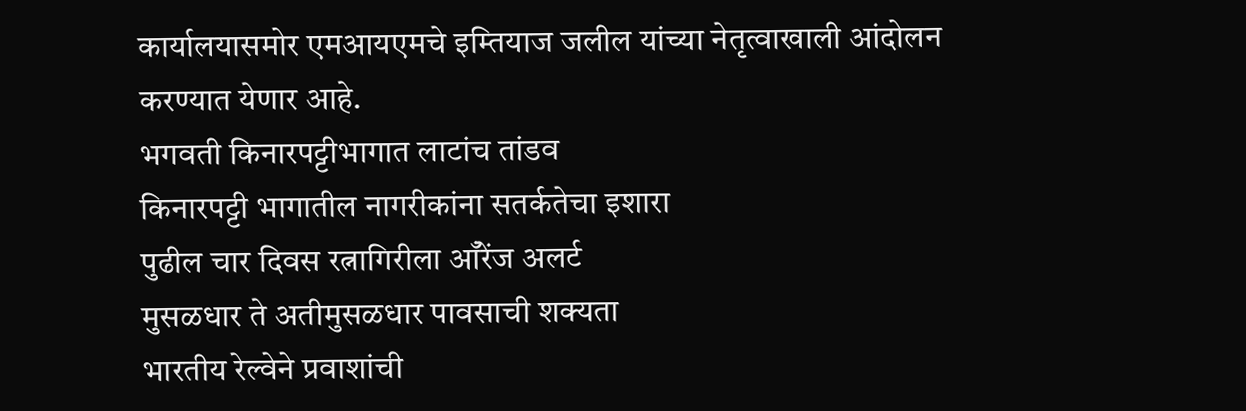कार्यालयासमोर एमआयएमचे इम्तियाज जलील यांच्या नेतृत्वाखाली आंदोलन करण्यात येणार आहे.
भगवती किनारपट्टीभागात लाटांच तांडव
किनारपट्टी भागातील नागरीकांना सतर्कतेचा इशारा
पुढील चार दिवस रत्नागिरीला आँरेंज अलर्ट
मुसळधार ते अतीमुसळधार पावसाची शक्यता
भारतीय रेल्वेने प्रवाशांची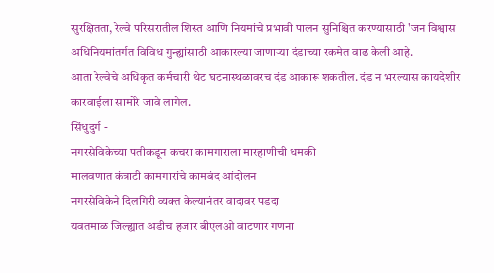सुरक्षितता, रेल्वे परिसरातील शिस्त आणि नियमांचे प्रभावी पालन सुनिश्चित करण्यासाठी 'जन विश्वास अधिनियमांतर्गत विविध गुन्ह्यांसाठी आकारल्या जाणाऱ्या दंडाच्या रकमेत वाढ केली आहे.
आता रेल्वेचे अधिकृत कर्मचारी थेट घटनास्थळावरच दंड आकारू शकतील. दंड न भरल्यास कायदेशीर कारवाईला सामोरे जावे लागेल.
सिंधुदुर्ग -
नगरसेविकेच्या पतीकडून कचरा कामगाराला मारहाणीची धमकी
मालवणात कंत्राटी कामगारांचे कामबंद आंदोलन
नगरसेविकेने दिलगिरी व्यक्त केल्यानंतर वादावर पडदा
यवतमाळ जिल्ह्यात अडीच हजार बीएलओ वाटणार गणना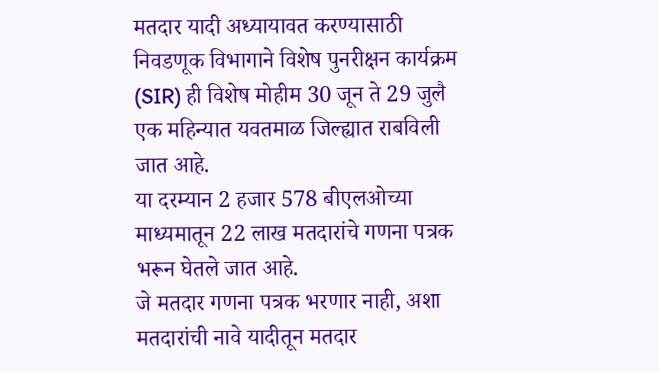मतदार यादी अध्यायावत करण्यासाठी निवडणूक विभागाने विशेष पुनरीक्षन कार्यक्रम (SIR) ही विशेष मोहीम 30 जून ते 29 जुलै एक महिन्यात यवतमाळ जिल्ह्यात राबविली जात आहे.
या दरम्यान 2 हजार 578 बीएलओच्या माध्यमातून 22 लाख मतदारांचे गणना पत्रक भरून घेतले जात आहे.
जे मतदार गणना पत्रक भरणार नाही, अशा मतदारांची नावे यादीतून मतदार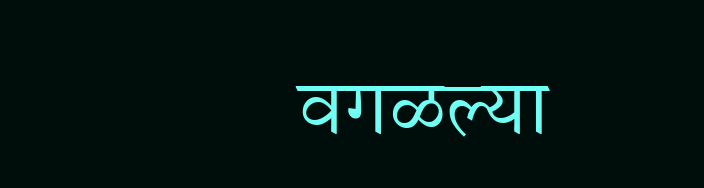वगळल्या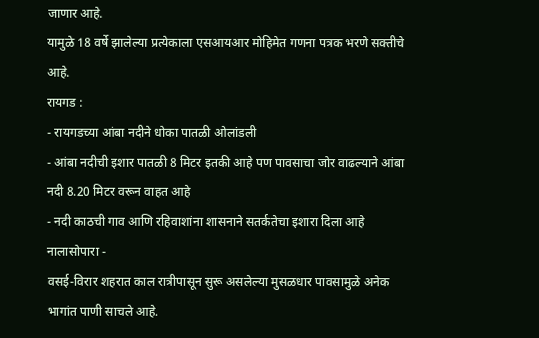जाणार आहे.
यामुळे 18 वर्षे झालेल्या प्रत्येकाला एसआयआर मोहिमेत गणना पत्रक भरणे सक्तीचे आहे.
रायगड :
- रायगडच्या आंबा नदीने धोका पातळी ओलांडली
- आंबा नदीची इशार पातळी 8 मिटर इतकी आहे पण पावसाचा जोर वाढल्याने आंबा नदी 8.20 मिटर वरून वाहत आहे
- नदी काठची गाव आणि रहिवाशांना शासनाने सतर्कतेचा इशारा दिला आहे
नालासोपारा -
वसई-विरार शहरात काल रात्रीपासून सुरू असलेल्या मुसळधार पावसामुळे अनेक भागांत पाणी साचले आहे.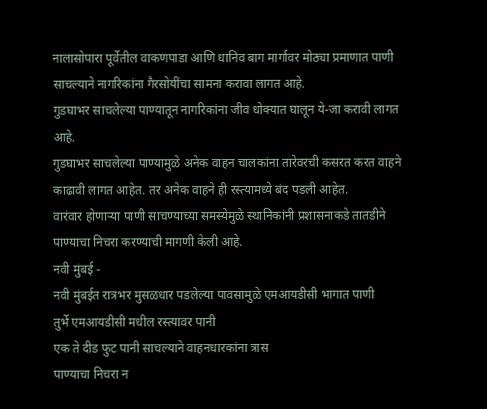नालासोपारा पूर्वेतील वाकणपाडा आणि धानिव बाग मार्गावर मोठ्या प्रमाणात पाणी साचल्याने नागरिकांना गैरसोयींचा सामना करावा लागत आहे.
गुडघाभर साचलेल्या पाण्यातून नागरिकांना जीव धोक्यात घालून ये-जा करावी लागत आहे.
गुडघाभर साचलेल्या पाण्यामुळे अनेक वाहन चालकांना तारेवरची कसरत करत वाहने काढावी लागत आहेत. तर अनेक वाहने ही रस्त्यामध्ये बंद पडली आहेत.
वारंवार होणाऱ्या पाणी साचण्याच्या समस्येमुळे स्थानिकांनी प्रशासनाकडे तातडीने पाण्याचा निचरा करण्याची मागणी केली आहे.
नवी मुंबई -
नवी मुंबईत रात्रभर मुसळधार पडलेल्या पावसामुळे एमआयडीसी भागात पाणी
तुर्भे एमआयडीसी मधील रस्त्यावर पानी
एक ते दीड फुट पानी साचल्याने वाहनधारकांना त्रास
पाण्याचा निचरा न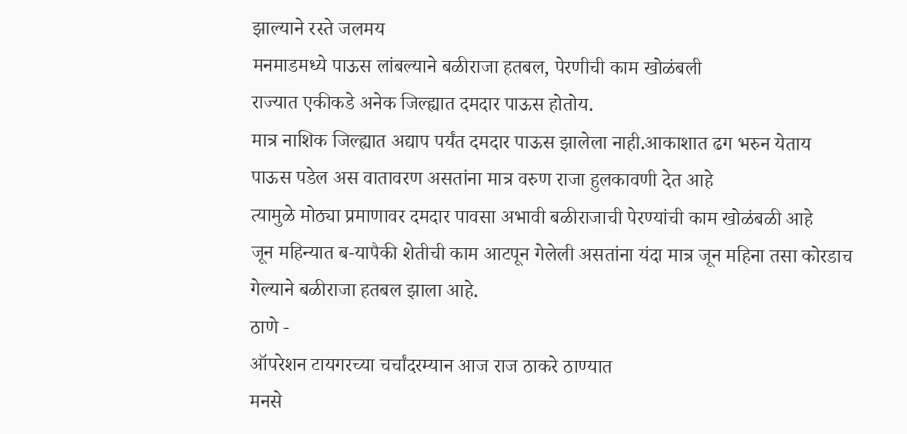झाल्याने रस्ते जलमय
मनमाडमध्ये पाऊस लांबल्याने बळीराजा हतबल, पेरणीची काम खोळंबली
राज्यात एकीकडे अनेक जिल्ह्यात दमदार पाऊस होतोय.
मात्र नाशिक जिल्ह्यात अद्याप पर्यंत दमदार पाऊस झालेला नाही.आकाशात ढग भरुन येताय
पाऊस पडेल अस वातावरण असतांना मात्र वरुण राजा हुलकावणी देत आहे
त्यामुळे मोठ्या प्रमाणावर दमदार पावसा अभावी बळीराजाची पेरण्यांची काम खोळंबळी आहे
जून महिन्यात ब-यापैकी शेतीची काम आटपून गेलेली असतांना यंदा मात्र जून महिना तसा कोरडाच गेल्याने बळीराजा हतबल झाला आहे.
ठाणे -
ऑपरेशन टायगरच्या चर्चांदरम्यान आज राज ठाकरे ठाण्यात
मनसे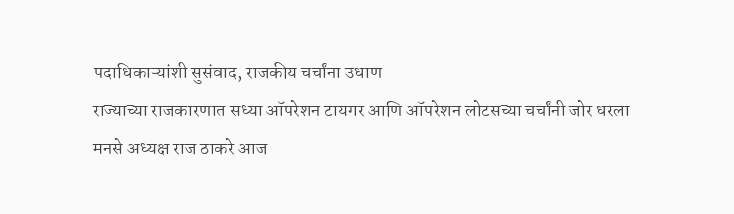पदाधिकाऱ्यांशी सुसंवाद, राजकीय चर्चांना उधाण
राज्याच्या राजकारणात सध्या ऑपरेशन टायगर आणि ऑपरेशन लोटसच्या चर्चांनी जोर धरला
मनसे अध्यक्ष राज ठाकरे आज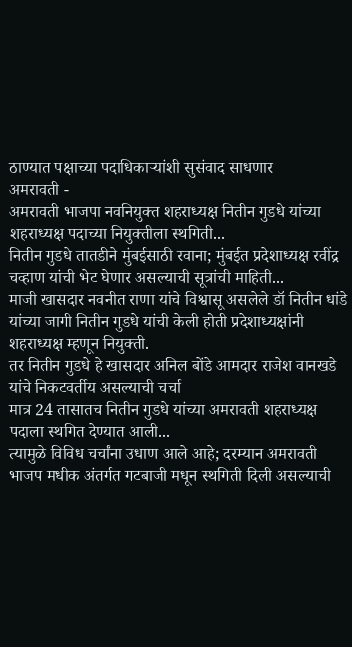ठाण्यात पक्षाच्या पदाधिकाऱ्यांशी सुसंवाद साधणार
अमरावती -
अमरावती भाजपा नवनियुक्त शहराध्यक्ष नितीन गुडधे यांच्या शहराध्यक्ष पदाच्या नियुक्तीला स्थगिती...
नितीन गुडधे तातडीने मुंबईसाठी रवाना; मुंबईत प्रदेशाध्यक्ष रवींद्र चव्हाण यांची भेट घेणार असल्याची सूत्रांची माहिती...
माजी खासदार नवनीत राणा यांचे विश्वासू असलेले डॉ नितीन धांडे यांच्या जागी नितीन गुडधे यांची केली होती प्रदेशाध्यक्षांनी शहराध्यक्ष म्हणून नियुक्ती.
तर नितीन गुडधे हे खासदार अनिल बोंडे आमदार राजेश वानखडे यांचे निकटवर्तीय असल्याची चर्चा
मात्र 24 तासातच नितीन गुडधे यांच्या अमरावती शहराध्यक्ष पदाला स्थगित देण्यात आली...
त्यामुळे विविध चर्चांना उधाण आले आहे; दरम्यान अमरावती भाजप मधीक अंतर्गत गटबाजी मधून स्थगिती दिली असल्याची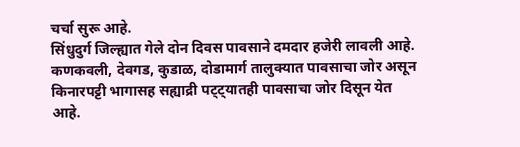चर्चा सुरू आहे.
सिंधुदुर्ग जिल्ह्यात गेले दोन दिवस पावसाने दमदार हजेरी लावली आहे.
कणकवली, देवगड, कुडाळ, दोडामार्ग तालुक्यात पावसाचा जोर असून किनारपट्टी भागासह सह्याद्री पट्ट्यातही पावसाचा जोर दिसून येत आहे.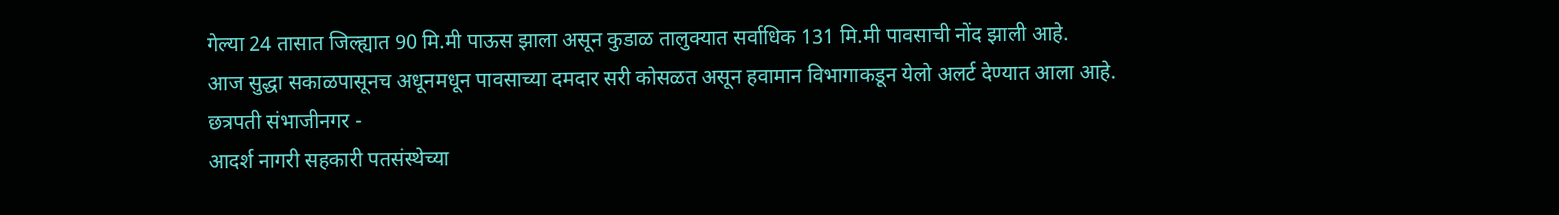गेल्या 24 तासात जिल्ह्यात 90 मि.मी पाऊस झाला असून कुडाळ तालुक्यात सर्वाधिक 131 मि.मी पावसाची नोंद झाली आहे.
आज सुद्धा सकाळपासूनच अधूनमधून पावसाच्या दमदार सरी कोसळत असून हवामान विभागाकडून येलो अलर्ट देण्यात आला आहे.
छत्रपती संभाजीनगर -
आदर्श नागरी सहकारी पतसंस्थेच्या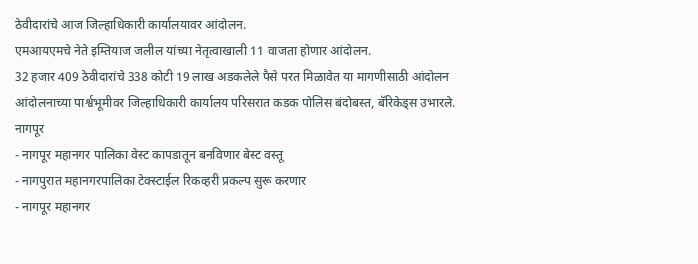ठेवीदारांचे आज जिल्हाधिकारी कार्यालयावर आंदोलन.
एमआयएमचे नेते इम्तियाज जलील यांच्या नेतृत्वाखाली 11 वाजता होणार आंदोलन.
32 हजार 409 ठेवीदारांचे 338 कोटी 19 लाख अडकलेले पैसे परत मिळावेत या मागणीसाठी आंदोलन
आंदोलनाच्या पार्श्वभूमीवर जिल्हाधिकारी कार्यालय परिसरात कडक पोलिस बंदोबस्त, बॅरिकेड्स उभारले.
नागपूर
- नागपूर महानगर पालिका वेस्ट कापडातून बनविणार बेस्ट वस्तू
- नागपुरात महानगरपालिका टेक्स्टाईल रिकव्हरी प्रकल्प सुरू करणार
- नागपूर महानगर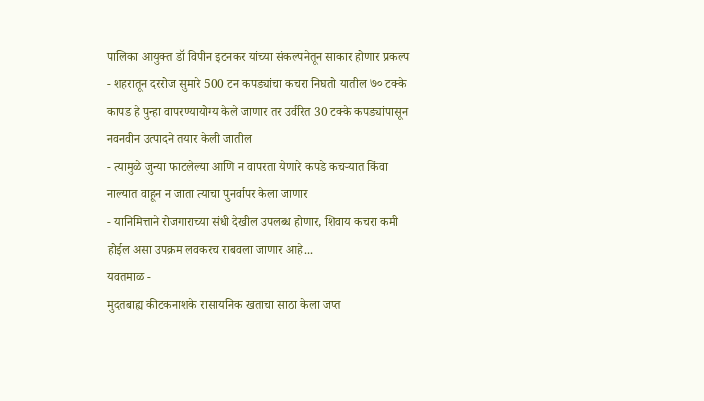पालिका आयुक्त डॉ विपीन इटनकर यांच्या संकल्पनेतून साकार होणार प्रकल्प
- शहरातून दररोज सुमारे 500 टन कपड्यांचा कचरा निघतो यातील ७० टक्के कापड हे पुन्हा वापरण्यायोग्य केले जाणार तर उर्वरित 30 टक्के कपड्यांपासून नवनवीन उत्पादने तयार केली जातील
- त्यामुळे जुन्या फाटलेल्या आणि न वापरता येणारे कपडे कचऱ्यात किंवा नाल्यात वाहून न जाता त्याचा पुनर्वापर केला जाणार
- यानिमित्ताने रोजगाराच्या संधी देखील उपलब्ध होणार, शिवाय कचरा कमी होईल असा उपक्रम लवकरच राबवला जाणार आहे...
यवतमाळ -
मुदतबाह्य कीटकनाशके रासायनिक खताचा साठा केला जप्त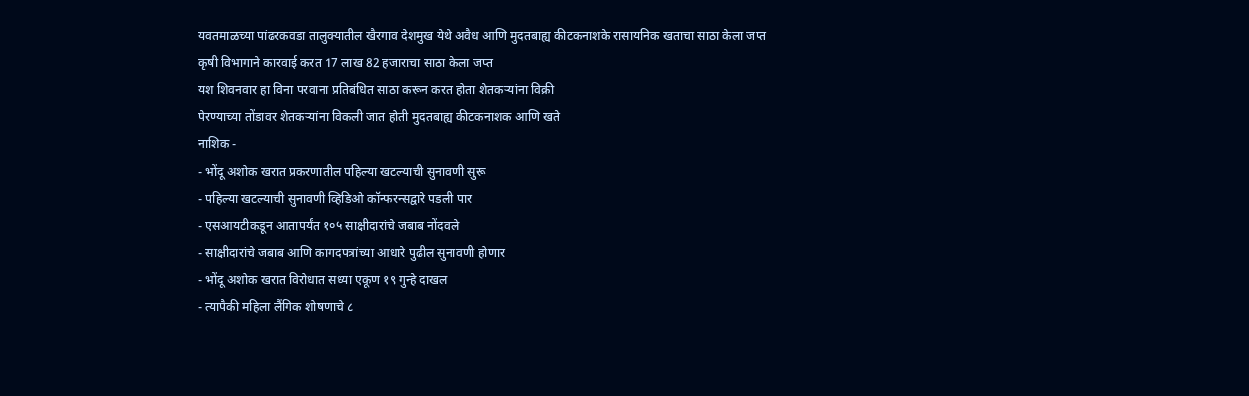यवतमाळच्या पांढरकवडा तालुक्यातील खैरगाव देशमुख येथे अवैध आणि मुदतबाह्य कीटकनाशके रासायनिक खताचा साठा केला जप्त
कृषी विभागाने कारवाई करत 17 लाख 82 हजाराचा साठा केला जप्त
यश शिवनवार हा विना परवाना प्रतिबंधित साठा करून करत होता शेतकऱ्यांना विक्री
पेरण्याच्या तोंडावर शेतकऱ्यांना विकली जात होती मुदतबाह्य कीटकनाशक आणि खते
नाशिक -
- भोंदू अशोक खरात प्रकरणातील पहिल्या खटल्याची सुनावणी सुरू
- पहिल्या खटल्याची सुनावणी व्हिडिओ कॉन्फरन्सद्वारे पडली पार
- एसआयटीकडून आतापर्यंत १०५ साक्षीदारांचे जबाब नोंदवले
- साक्षीदारांचे जबाब आणि कागदपत्रांच्या आधारे पुढील सुनावणी होणार
- भोंदू अशोक खरात विरोधात सध्या एकूण १९ गुन्हे दाखल
- त्यापैकी महिला लैंगिक शोषणाचे ८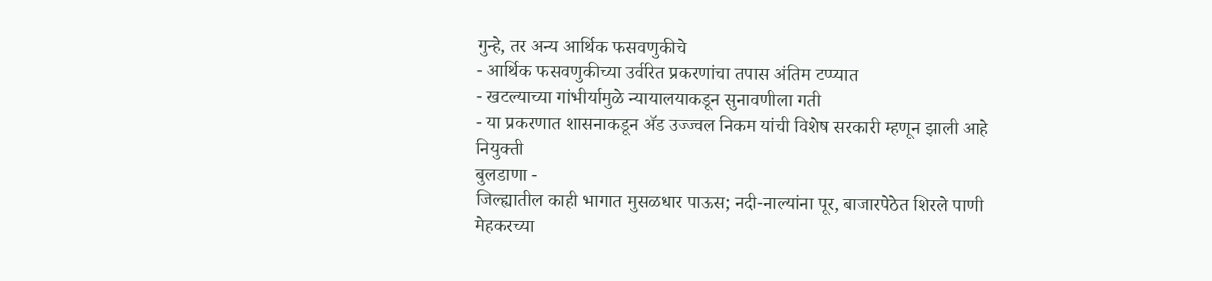गुन्हे, तर अन्य आर्थिक फसवणुकीचे
- आर्थिक फसवणुकीच्या उर्वरित प्रकरणांचा तपास अंतिम टप्प्यात
- खटल्याच्या गांभीर्यामुळे न्यायालयाकडून सुनावणीला गती
- या प्रकरणात शासनाकडून ॲड उज्ज्वल निकम यांची विशेष सरकारी म्हणून झाली आहे नियुक्ती
बुलडाणा -
जिल्ह्यातील काही भागात मुसळधार पाऊस; नदी-नाल्यांना पूर, बाजारपेठेत शिरले पाणी
मेहकरच्या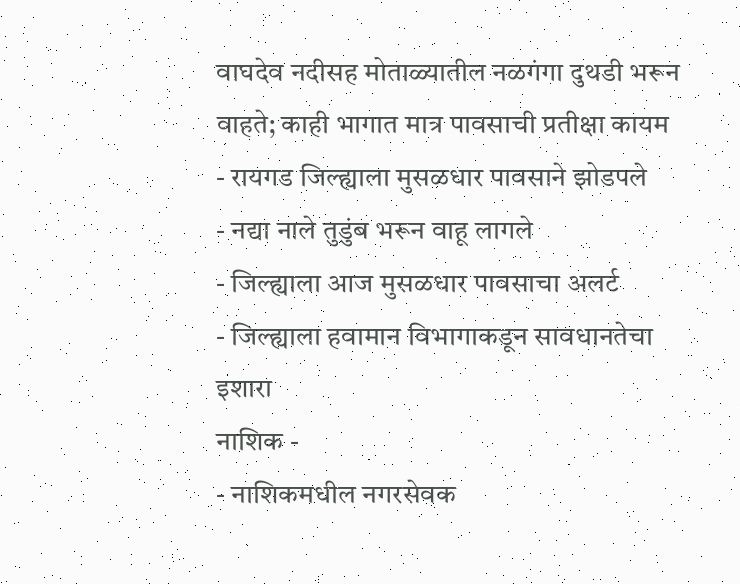वाघदेव नदीसह मोताळ्यातील नळगंगा दुथडी भरून वाहते; काही भागात मात्र पावसाची प्रतीक्षा कायम
- रायगड जिल्ह्याला मुसळधार पावसाने झोडपले
- नद्या नाले तुडुंब भरून वाहू लागले
- जिल्ह्याला आज मुसळधार पावसाचा अलर्ट
- जिल्ह्याला हवामान विभागाकडून सावधानतेचा इशारा
नाशिक -
- नाशिकमधील नगरसेवक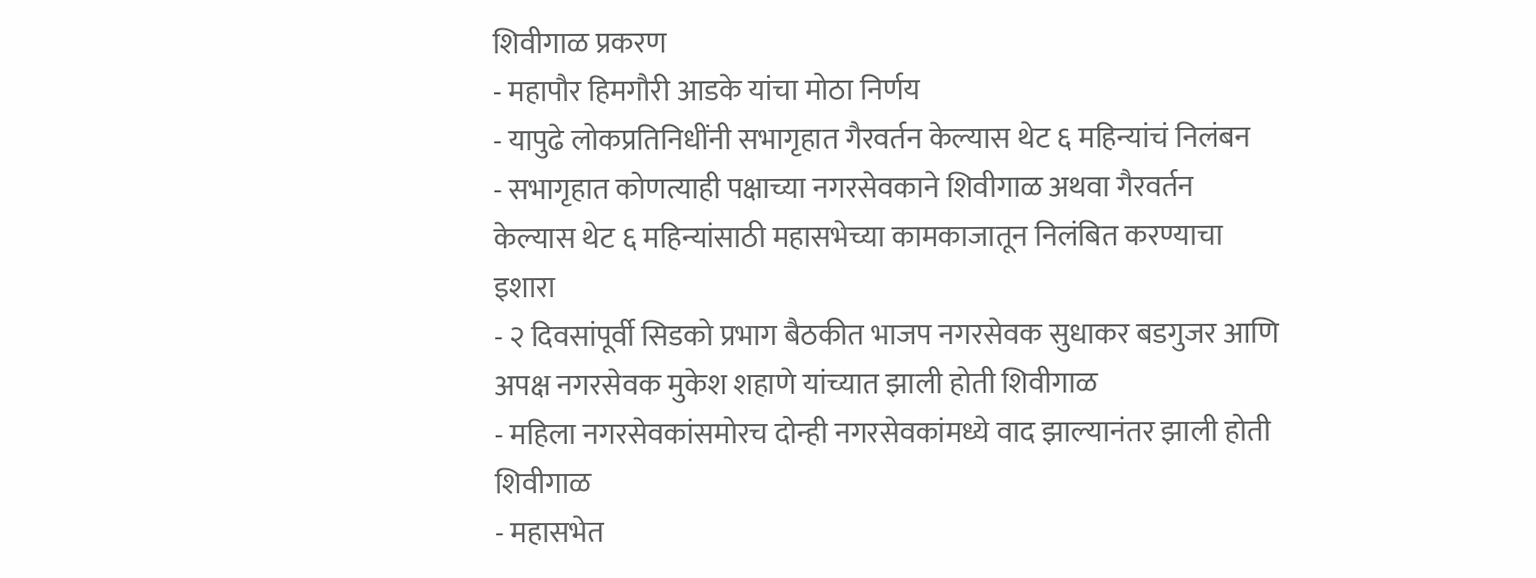शिवीगाळ प्रकरण
- महापौर हिमगौरी आडके यांचा मोठा निर्णय
- यापुढे लोकप्रतिनिधींनी सभागृहात गैरवर्तन केल्यास थेट ६ महिन्यांचं निलंबन
- सभागृहात कोणत्याही पक्षाच्या नगरसेवकाने शिवीगाळ अथवा गैरवर्तन केल्यास थेट ६ महिन्यांसाठी महासभेच्या कामकाजातून निलंबित करण्याचा इशारा
- २ दिवसांपूर्वी सिडको प्रभाग बैठकीत भाजप नगरसेवक सुधाकर बडगुजर आणि अपक्ष नगरसेवक मुकेश शहाणे यांच्यात झाली होती शिवीगाळ
- महिला नगरसेवकांसमोरच दोन्ही नगरसेवकांमध्ये वाद झाल्यानंतर झाली होती शिवीगाळ
- महासभेत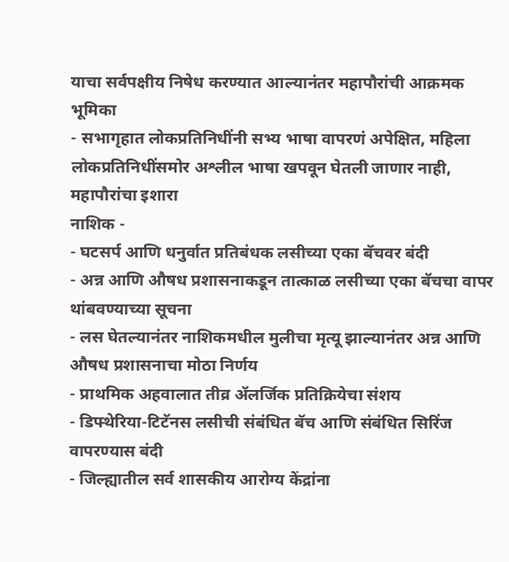याचा सर्वपक्षीय निषेध करण्यात आल्यानंतर महापौरांची आक्रमक भूमिका
- सभागृहात लोकप्रतिनिधींनी सभ्य भाषा वापरणं अपेक्षित, महिला लोकप्रतिनिधींसमोर अश्लील भाषा खपवून घेतली जाणार नाही, महापौरांचा इशारा
नाशिक -
- घटसर्प आणि धनुर्वात प्रतिबंधक लसीच्या एका बॅचवर बंदी
- अन्न आणि औषध प्रशासनाकडून तात्काळ लसीच्या एका बॅचचा वापर थांबवण्याच्या सूचना
- लस घेतल्यानंतर नाशिकमधील मुलीचा मृत्यू झाल्यानंतर अन्न आणि औषध प्रशासनाचा मोठा निर्णय
- प्राथमिक अहवालात तीव्र ॲलर्जिक प्रतिक्रियेचा संशय
- डिफ्थेरिया-टिटॅनस लसीची संबंधित बॅच आणि संबंधित सिरिंज वापरण्यास बंदी
- जिल्ह्यातील सर्व शासकीय आरोग्य केंद्रांना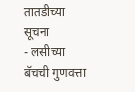तातडीच्या सूचना
- लसीच्या बॅचची गुणवत्ता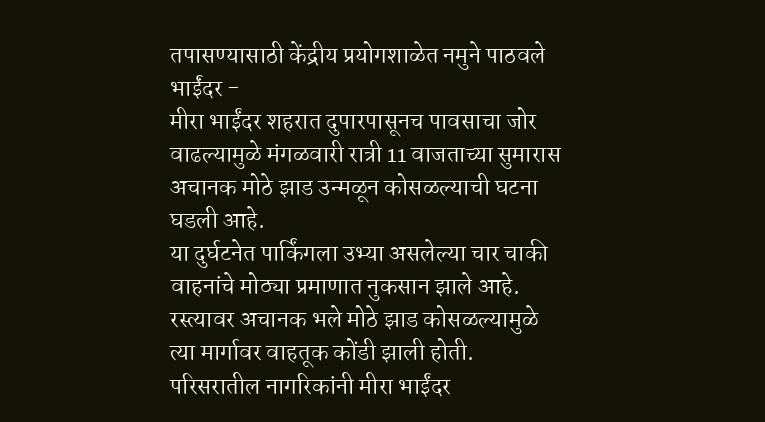तपासण्यासाठी केंद्रीय प्रयोगशाळेत नमुने पाठवले
भाईंदर -
मीरा भाईंदर शहरात दुपारपासूनच पावसाचा जोर वाढल्यामुळे मंगळवारी रात्री 11 वाजताच्या सुमारास अचानक मोठे झाड उन्मळून कोसळल्याची घटना घडली आहे.
या दुर्घटनेत पार्किंगला उभ्या असलेल्या चार चाकी वाहनांचे मोठ्या प्रमाणात नुकसान झाले आहे. रस्त्यावर अचानक भले मोठे झाड कोसळल्यामुळे त्या मार्गावर वाहतूक कोंडी झाली होती.
परिसरातील नागरिकांनी मीरा भाईंदर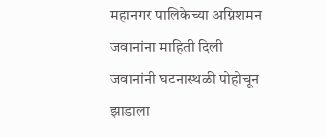महानगर पालिकेच्या अग्निशमन जवानांना माहिती दिली जवानांनी घटनास्थळी पोहोचून झाडाला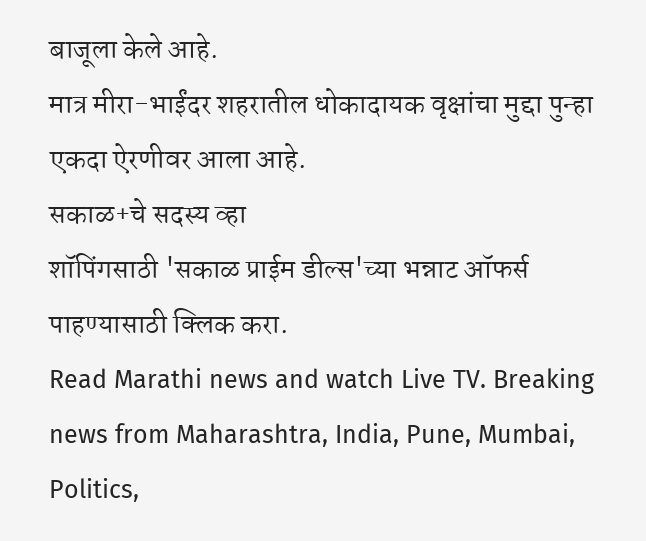बाजूला केले आहे.
मात्र मीरा-भाईंदर शहरातील धोकादायक वृक्षांचा मुद्दा पुन्हा एकदा ऐरणीवर आला आहे.
सकाळ+चे सदस्य व्हा
शॉपिंगसाठी 'सकाळ प्राईम डील्स'च्या भन्नाट ऑफर्स पाहण्यासाठी क्लिक करा.
Read Marathi news and watch Live TV. Breaking news from Maharashtra, India, Pune, Mumbai, Politics,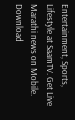Entertainment, Sports, Lifestyle at SaamTV. Get Live Marathi news on Mobile. Download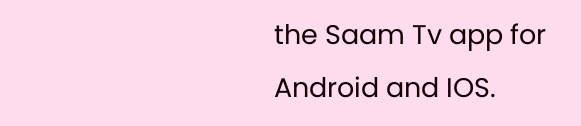the Saam Tv app for Android and IOS.